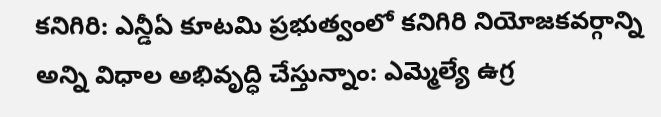కనిగిరి: ఎన్డీఏ కూటమి ప్రభుత్వంలో కనిగిరి నియోజకవర్గాన్ని అన్ని విధాల అభివృద్ధి చేస్తున్నాం: ఎమ్మెల్యే ఉగ్ర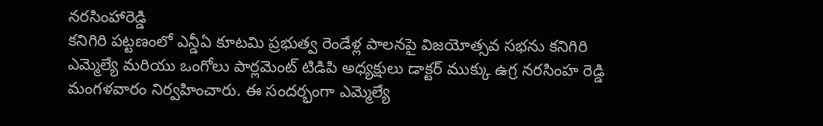నరసింహారెడ్డి
కనిగిరి పట్టణంలో ఎన్డీఏ కూటమి ప్రభుత్వ రెండేళ్ల పాలనపై విజయోత్సవ సభను కనిగిరి ఎమ్మెల్యే మరియు ఒంగోలు పార్లమెంట్ టిడిపి అధ్యక్షులు డాక్టర్ ముక్కు ఉగ్ర నరసింహ రెడ్డి మంగళవారం నిర్వహించారు. ఈ సందర్భంగా ఎమ్మెల్యే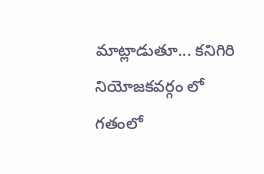మాట్లాడుతూ... కనిగిరి నియోజకవర్గం లో గతంలో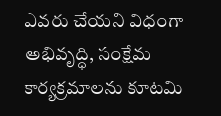ఎవరు చేయని విధంగా అభివృద్ధి, సంక్షేమ కార్యక్రమాలను కూటమి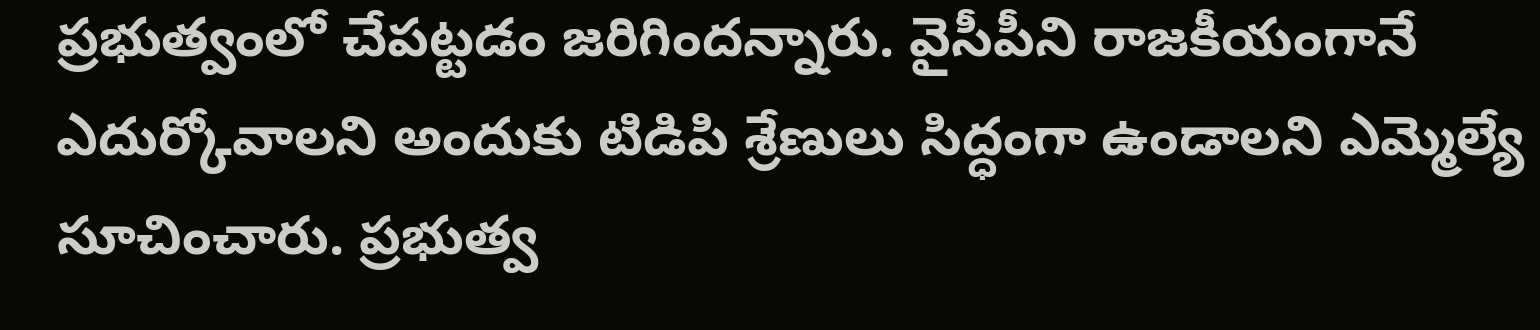ప్రభుత్వంలో చేపట్టడం జరిగిందన్నారు. వైసీపీని రాజకీయంగానే ఎదుర్కోవాలని అందుకు టిడిపి శ్రేణులు సిద్ధంగా ఉండాలని ఎమ్మెల్యే సూచించారు. ప్రభుత్వ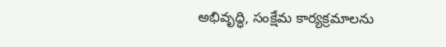అభివృద్ధి, సంక్షేమ కార్యక్రమాలను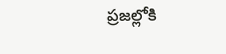ప్రజల్లోకి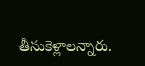తీసుకెళ్లాలన్నారు.